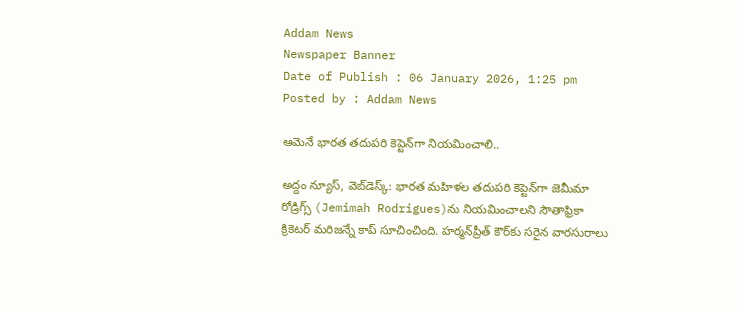Addam News
Newspaper Banner
Date of Publish : 06 January 2026, 1:25 pm Posted by : Addam News

ఆమెనే భారత తదుపరి కెప్టెన్‌‌గా నియమించాలి..

అద్దం న్యూస్, వెబ్‌డెస్క్: భారత మహిళల తదుపరి కెప్టెన్‌గా జెమీమా రోడ్రిగ్స్‌ (Jemimah Rodrigues)ను నియమించాలని సౌతాఫ్రికా క్రికెటర్ మరిజన్నే కాప్ సూచించింది. హర్మన్‌ప్రీత్ కౌర్‌కు సరైన వారసురాలు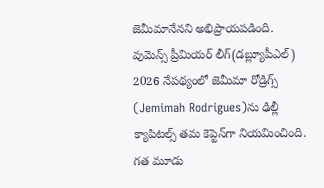జెమీమానేనని అభిప్రాయపడింది. వుమెన్స్ ప్రీమియర్ లీగ్(డబ్ల్యూపీఎల్) 2026 నేపథ్యంలో జెమీమా రోడ్రిగ్స్‌ (Jemimah Rodrigues)ను ఢిల్లీ క్యాపిటల్స్ తమ కెప్టెన్‌గా నియమించింది. గత మూడు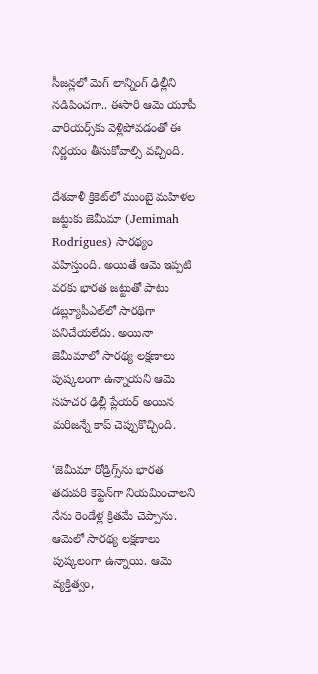సీజన్లలో మెగ్ లాన్నింగ్ ఢిల్లీని నడిపించగా.. ఈసారి ఆమె యూపీ వారియర్స్‌కు వెళ్లిపోవడంతో ఈ నిర్ణయం తీసుకోవాల్సి వచ్చింది.

దేశవాళీ క్రికెట్‌లో ముంబై మహిళల జట్టుకు జెమీమా (Jemimah Rodrigues) సారథ్యం వహిస్తుంది. అయితే ఆమె ఇప్పటి వరకు భారత జట్టుతో పాటు డబ్ల్యూపీఎల్‌లో సారథిగా పనిచేయలేదు. అయినా జెమీమాలో సారథ్య లక్షణాలు పుష్కలంగా ఉన్నాయని ఆమె సహచర ఢిల్లీ ప్లేయర్ అయిన మరిజన్నే కాప్ చెప్పుకొచ్చింది.

‘జెమీమా రోడ్రిగ్స్‌ను భారత తదుపరి కెప్టెన్‌గా నియమించాలని నేను రెండేళ్ల క్రితమే చెప్పాను. ఆమెలో సారథ్య లక్షణాలు పుష్కలంగా ఉన్నాయి. ఆమె వ్యక్తిత్వం,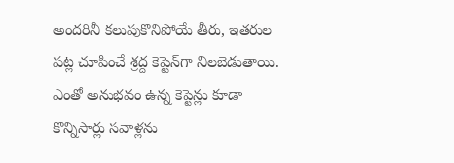అందరినీ కలుపుకొనిపోయే తీరు, ఇతరుల పట్ల చూపించే శ్రద్ద కెప్టెన్‌గా నిలబెడుతాయి. ఎంతో అనుభవం ఉన్న కెప్టెన్లు కూడా కొన్నిసార్లు సవాళ్లను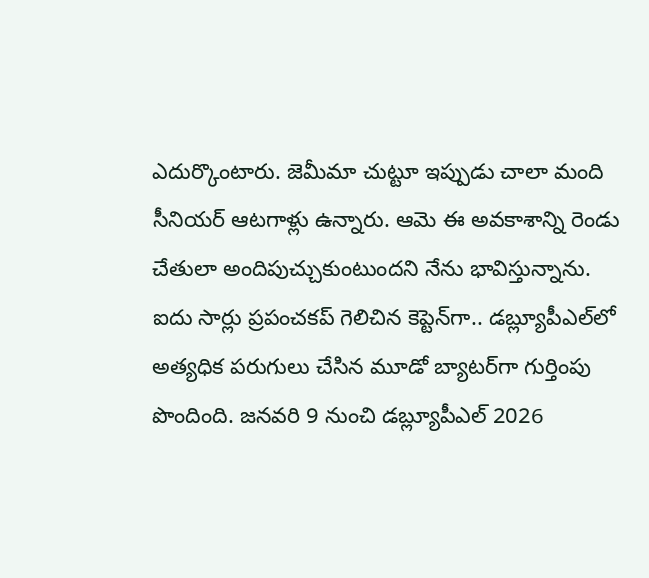ఎదుర్కొంటారు. జెమీమా చుట్టూ ఇప్పుడు చాలా మంది సీనియర్ ఆటగాళ్లు ఉన్నారు. ఆమె ఈ అవకాశాన్ని రెండు చేతులా అందిపుచ్చుకుంటుందని నేను భావిస్తున్నాను. ఐదు సార్లు ప్రపంచకప్ గెలిచిన కెప్టెన్‌గా.. డబ్ల్యూపీఎల్‌లో అత్యధిక పరుగులు చేసిన మూడో బ్యాటర్‌గా గుర్తింపు పొందింది. జనవరి 9 నుంచి డబ్ల్యూపీఎల్ 2026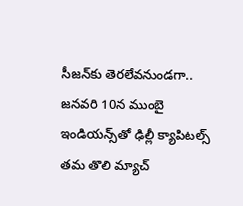సీజన్‌కు తెరలేవనుండగా.. జనవరి 10న ముంబై ఇండియన్స్‌తో ఢిల్లీ క్యాపిటల్స్ తమ తొలి మ్యాచ్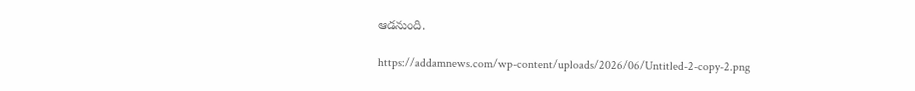ఆడనుంది.

https://addamnews.com/wp-content/uploads/2026/06/Untitled-2-copy-2.png